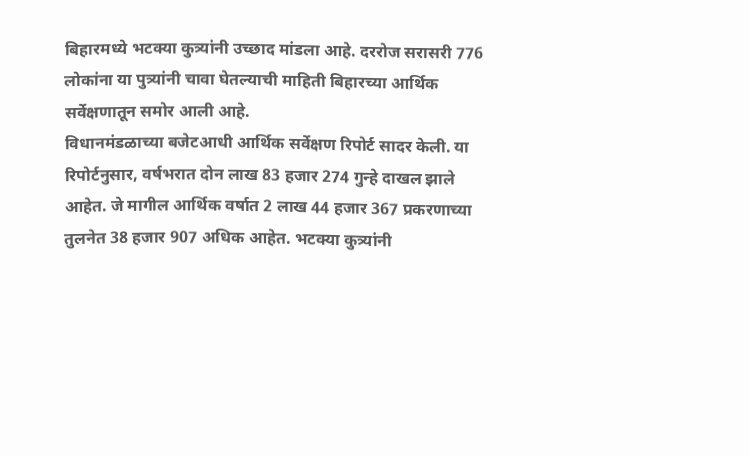बिहारमध्ये भटक्या कुत्र्यांनी उच्छाद मांडला आहे. दररोज सरासरी 776 लोकांना या पुत्र्यांनी चावा घेतल्याची माहिती बिहारच्या आर्थिक सर्वेक्षणातून समोर आली आहे.
विधानमंडळाच्या बजेटआधी आर्थिक सर्वेक्षण रिपोर्ट सादर केली. या रिपोर्टनुसार, वर्षभरात दोन लाख 83 हजार 274 गुन्हे दाखल झाले आहेत. जे मागील आर्थिक वर्षात 2 लाख 44 हजार 367 प्रकरणाच्या तुलनेत 38 हजार 907 अधिक आहेत. भटक्या कुत्र्यांनी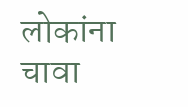लोकांना चावा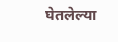घेतलेल्या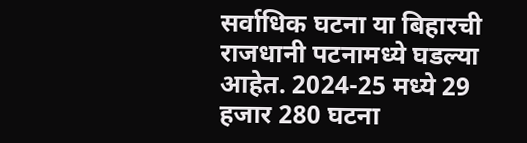सर्वाधिक घटना या बिहारची राजधानी पटनामध्ये घडल्या आहेत. 2024-25 मध्ये 29 हजार 280 घटना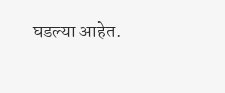घडल्या आहेत.